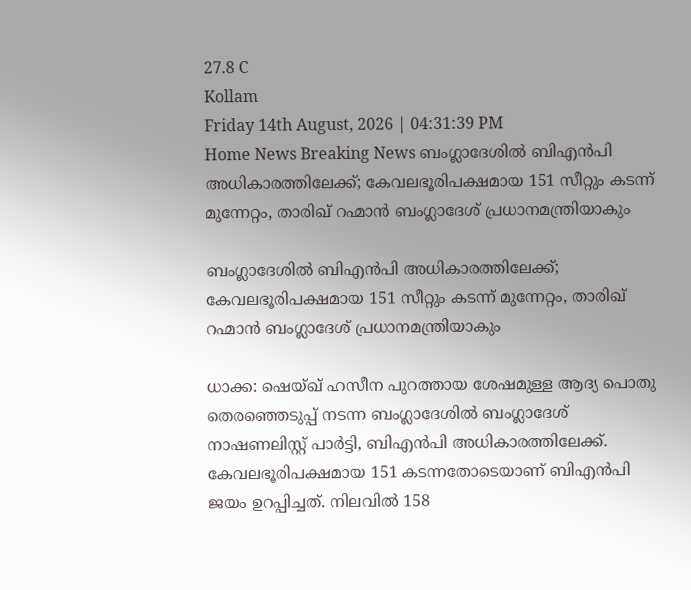27.8 C
Kollam
Friday 14th August, 2026 | 04:31:39 PM
Home News Breaking News ബംഗ്ലാദേശിൽ ബിഎൻപി അധികാരത്തിലേക്ക്; കേവലഭൂരിപക്ഷമായ 151 സീറ്റും കടന്ന് മുന്നേറ്റം, താരിഖ് റഹ്മാന്‍ ബംഗ്ലാദേശ് പ്രധാനമന്ത്രിയാകും

ബംഗ്ലാദേശിൽ ബിഎൻപി അധികാരത്തിലേക്ക്; കേവലഭൂരിപക്ഷമായ 151 സീറ്റും കടന്ന് മുന്നേറ്റം, താരിഖ് റഹ്മാന്‍ ബംഗ്ലാദേശ് പ്രധാനമന്ത്രിയാകും

ധാക്ക: ഷെയ്ഖ് ഹസീന പുറത്തായ ശേഷമുള്ള ആദ്യ പൊതു തെരഞ്ഞെടുപ്പ് നടന്ന ബംഗ്ലാദേശിൽ ബംഗ്ലാദേശ് നാഷണലിസ്റ്റ് പാർട്ടി, ബിഎൻപി അധികാരത്തിലേക്ക്. കേവലഭൂരിപക്ഷമായ 151 കടന്നതോടെയാണ് ബിഎൻപി ജയം ഉറപ്പിച്ചത്. നിലവിൽ 158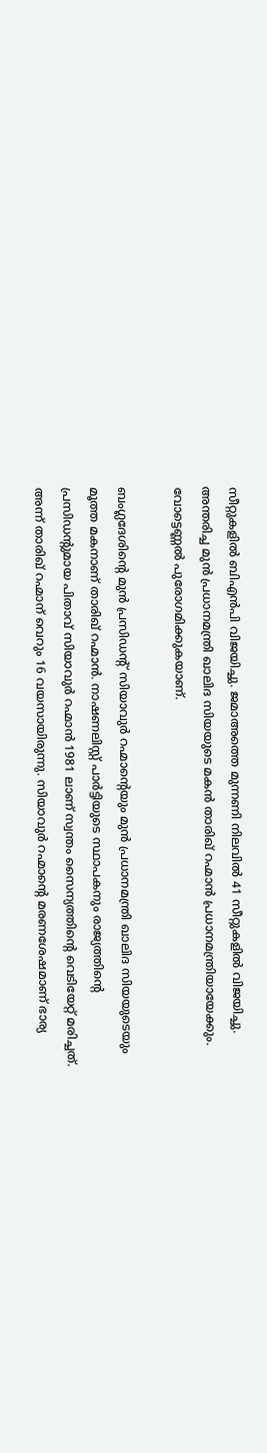സീറ്റുകളിൽ ബിഎൻപി വിജയിച്ചു. ജമാഅത്തെ മുന്നണി നിലവിൽ 41 സീറ്റുകളിൽ വിജയിച്ചു. അന്തരിച്ച മുൻ പ്രധാനമന്ത്രി ഖാലിദ സിയയുടെ മകൻ താരിഖ് റഹ്മാൻ പ്രധാനമന്ത്രിയായേക്കും. വോട്ടെണ്ണൽ പുരോഗമിക്കുകയാണ്.

ബംഗ്ലദേശിന്റെ മുൻ പ്രസിഡന്റ് സിയാവുർ റഹ്മാന്റെയും മുൻ പ്രധാനമന്ത്രി ഖാലിദ സിയയുടെയും മൂത്ത മകനാണ് താരിഖ് റഹ്മാന്‍. നാഷണലിസ്റ്റ് പാർട്ടിയുടെ സ്ഥാപകനും രാജ്യത്തിൻ്റെ പ്രസിഡന്റുമായ പിതാവ് സിയാവുർ റഹ്മാൻ 1981 ലാണ് സ്വന്തം സൈന്യത്തിന്റെ വെടിയേറ്റ് മരിച്ചത്. അന്ന് താരിഖ് റഹ്മാന് വെറും 16 വയസായിരുന്നു. സിയാവുർ റഹ്മാന്റെ മരണശേഷമാണ് ഭാര്യ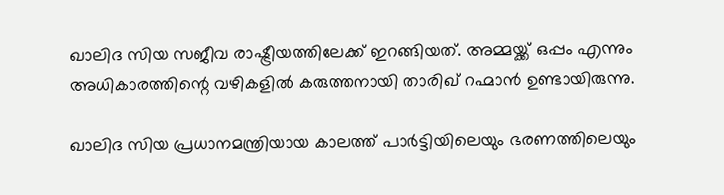ഖാലിദ സിയ സജീവ രാഷ്ട്രീയത്തിലേക്ക് ഇറങ്ങിയത്. അമ്മയ്ക്ക് ഒപ്പം എന്നും അധികാരത്തിന്റെ വഴികളിൽ കരുത്തനായി താരിഖ് റഹ്മാൻ ഉണ്ടായിരുന്നു.

ഖാലിദ സിയ പ്രധാനമന്ത്രിയായ കാലത്ത് പാർട്ടിയിലെയും ഭരണത്തിലെയും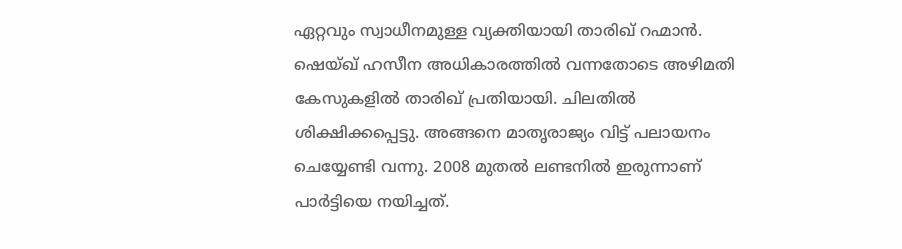ഏറ്റവും സ്വാധീനമുള്ള വ്യക്തിയായി താരിഖ് റഹ്മാൻ. ഷെയ്ഖ് ഹസീന അധികാരത്തിൽ വന്നതോടെ അഴിമതി കേസുകളിൽ താരിഖ് പ്രതിയായി. ചിലതിൽ ശിക്ഷിക്കപ്പെട്ടു. അങ്ങനെ മാതൃരാജ്യം വിട്ട് പലായനം ചെയ്യേണ്ടി വന്നു. 2008 മുതൽ ലണ്ടനിൽ ഇരുന്നാണ് പാർട്ടിയെ നയിച്ചത്.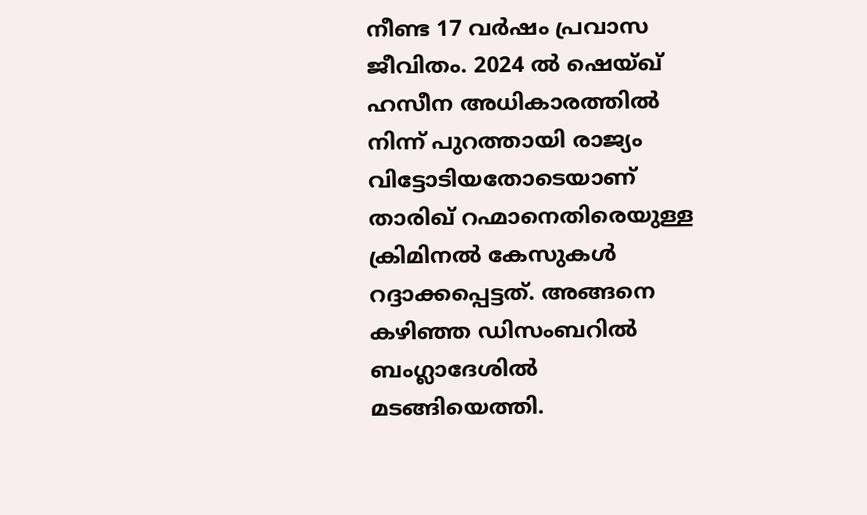നീണ്ട 17 വർഷം പ്രവാസ ജീവിതം. 2024 ൽ ഷെയ്ഖ് ഹസീന അധികാരത്തിൽ നിന്ന് പുറത്തായി രാജ്യം വിട്ടോടിയതോടെയാണ് താരിഖ് റഹ്മാനെതിരെയുള്ള ക്രിമിനൽ കേസുകൾ റദ്ദാക്കപ്പെട്ടത്. അങ്ങനെ കഴിഞ്ഞ ഡിസംബറിൽ ബംഗ്ലാദേശിൽ മടങ്ങിയെത്തി.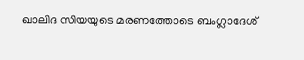ഖാലിദ സിയയുടെ മരണത്തോടെ ബംഗ്ലാദേശ്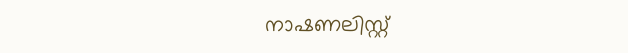നാഷണലിസ്റ്റ്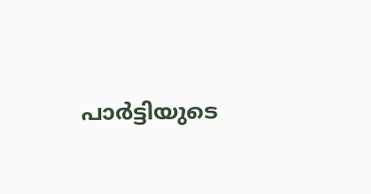പാർട്ടിയുടെ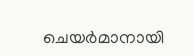ചെയർമാനായി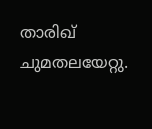താരിഖ് ചുമതലയേറ്റു.